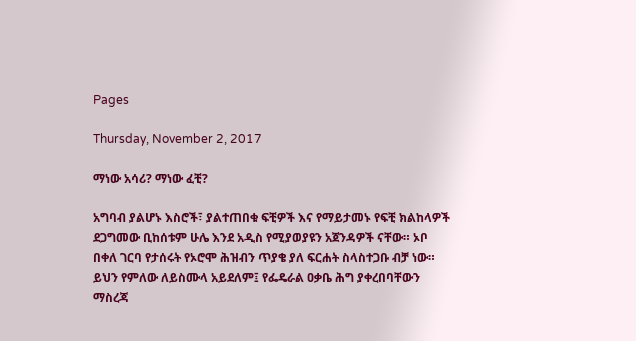Pages

Thursday, November 2, 2017

ማነው አሳሪ? ማነው ፈቺ?

አግባብ ያልሆኑ እስሮች፣ ያልተጠበቁ ፍቺዎች እና የማይታመኑ የፍቺ ክልከላዎች ደጋግመው ቢከሰቱም ሁሌ እንደ አዲስ የሚያወያዩን አጀንዳዎች ናቸው። ኦቦ በቀለ ገርባ የታሰሩት የኦሮሞ ሕዝብን ጥያቄ ያለ ፍርሐት ስላስተጋቡ ብቻ ነው። ይህን የምለው ለይስሙላ አይደለም፤ የፌዴራል ዐቃቤ ሕግ ያቀረበባቸውን ማስረጃ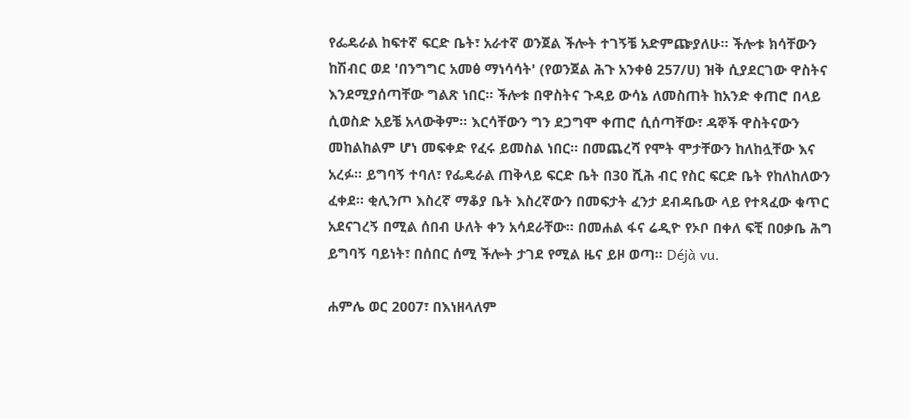የፌዴራል ከፍተኛ ፍርድ ቤት፣ አራተኛ ወንጀል ችሎት ተገኝቼ አድምጬያለሁ። ችሎቱ ክሳቸውን ከሽብር ወደ 'በንግግር አመፅ ማነሳሳት' (የወንጀል ሕጉ አንቀፅ 257/ሀ) ዝቅ ሲያደርገው ዋስትና እንደሚያሰጣቸው ግልጽ ነበር። ችሎቱ በዋስትና ጉዳይ ውሳኔ ለመስጠት ከአንድ ቀጠሮ በላይ ሲወስድ አይቼ አላውቅም። እርሳቸውን ግን ደጋግሞ ቀጠሮ ሲሰጣቸው፣ ዳኞች ዋስትናውን መከልከልም ሆነ መፍቀድ የፈሩ ይመስል ነበር። በመጨረሻ የሞት ሞታቸውን ከለከሏቸው እና አረፉ። ይግባኝ ተባለ፣ የፌዴራል ጠቅላይ ፍርድ ቤት በ30 ሺሕ ብር የስር ፍርድ ቤት የከለከለውን ፈቀደ። ቂሊንጦ እስረኛ ማቆያ ቤት እስረኛውን በመፍታት ፈንታ ደብዳቤው ላይ የተጻፈው ቁጥር አደናገረኝ በሚል ሰበብ ሁለት ቀን አሳደራቸው። በመሐል ፋና ሬዲዮ የኦቦ በቀለ ፍቺ በዐቃቤ ሕግ ይግባኝ ባይነት፣ በሰበር ሰሚ ችሎት ታገደ የሚል ዜና ይዞ ወጣ። Déjà vu.

ሐምሌ ወር 2007፣ በእነዘላለም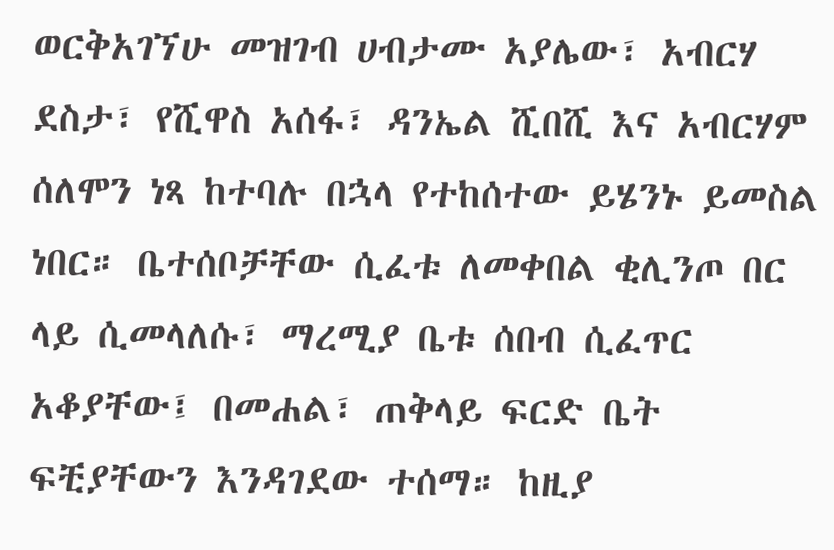ወርቅአገኘሁ መዝገብ ሀብታሙ አያሌው፣ አብርሃ ደስታ፣ የሺዋስ አሰፋ፣ ዳንኤል ሺበሺ እና አብርሃም ሰለሞን ነጻ ከተባሉ በኋላ የተከሰተው ይሄንኑ ይመስል ነበር። ቤተሰቦቻቸው ሲፈቱ ለመቀበል ቂሊንጦ በር ላይ ሲመላለሱ፣ ማረሚያ ቤቱ ሰበብ ሲፈጥር አቆያቸው፤ በመሐል፣ ጠቅላይ ፍርድ ቤት ፍቺያቸውን እንዳገደው ተሰማ። ከዚያ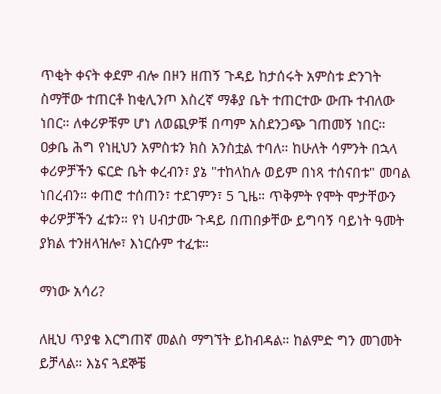ጥቂት ቀናት ቀደም ብሎ በዞን ዘጠኝ ጉዳይ ከታሰሩት አምስቱ ድንገት ስማቸው ተጠርቶ ከቂሊንጦ እስረኛ ማቆያ ቤት ተጠርተው ውጡ ተብለው ነበር። ለቀሪዎቹም ሆነ ለወጪዎቹ በጣም አስደንጋጭ ገጠመኝ ነበር። ዐቃቤ ሕግ የነዚህን አምስቱን ክስ አንስቷል ተባለ። ከሁለት ሳምንት በኋላ ቀሪዎቻችን ፍርድ ቤት ቀረብን፣ ያኔ "ተከላከሉ ወይም በነጻ ተሰናበቱ" መባል ነበረብን። ቀጠሮ ተሰጠን፣ ተደገምን፣ 5 ጊዜ። ጥቅምት የሞት ሞታቸውን ቀሪዎቻችን ፈቱን። የነ ሀብታሙ ጉዳይ በጠበቃቸው ይግባኝ ባይነት ዓመት ያክል ተንዘላዝሎ፣ እነርሱም ተፈቱ።

ማነው አሳሪ?

ለዚህ ጥያቄ እርግጠኛ መልስ ማግኘት ይከብዳል። ከልምድ ግን መገመት ይቻላል። እኔና ጓደኞቼ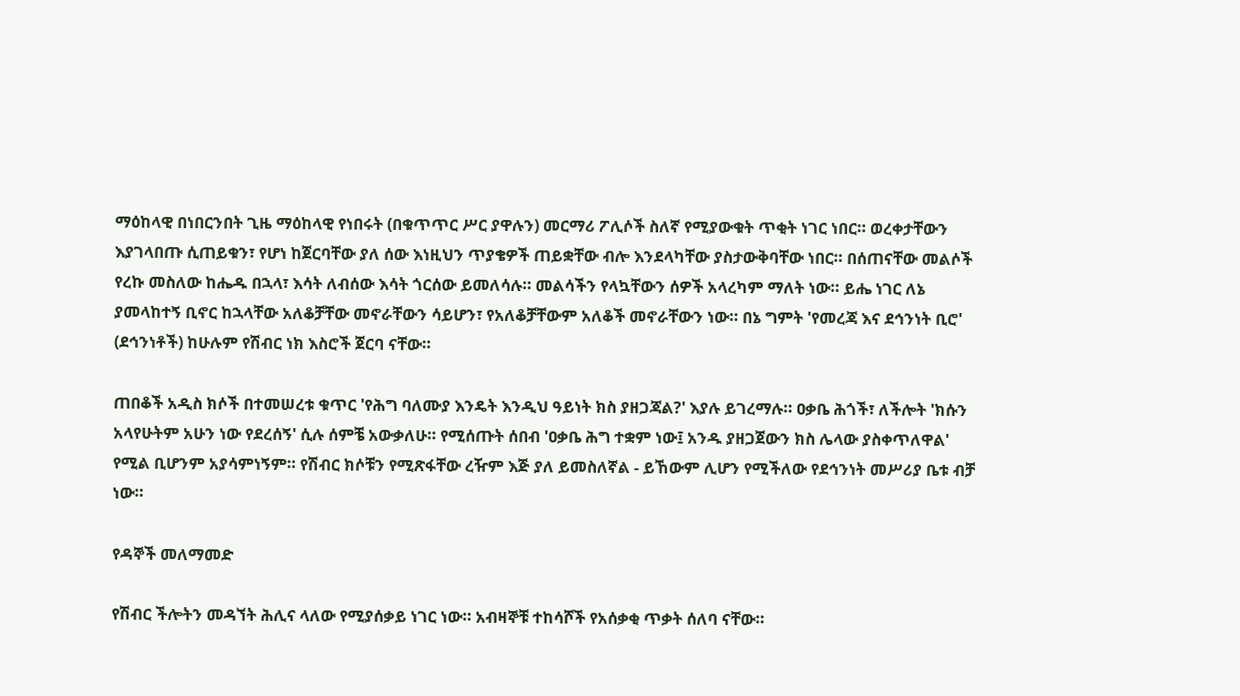ማዕከላዊ በነበርንበት ጊዜ ማዕከላዊ የነበሩት (በቁጥጥር ሥር ያዋሉን) መርማሪ ፖሊሶች ስለኛ የሚያውቁት ጥቂት ነገር ነበር። ወረቀታቸውን እያገላበጡ ሲጠይቁን፣ የሆነ ከጀርባቸው ያለ ሰው እነዚህን ጥያቄዎች ጠይቋቸው ብሎ እንደላካቸው ያስታውቅባቸው ነበር። በሰጠናቸው መልሶች የረኩ መስለው ከሔዱ በኋላ፣ እሳት ለብሰው እሳት ጎርሰው ይመለሳሉ። መልሳችን የላኳቸውን ሰዎች አላረካም ማለት ነው። ይሔ ነገር ለኔ ያመላከተኝ ቢኖር ከኋላቸው አለቆቻቸው መኖራቸውን ሳይሆን፣ የአለቆቻቸውም አለቆች መኖራቸውን ነው። በኔ ግምት 'የመረጃ እና ደኅንነት ቢሮ' (ደኅንነቶች) ከሁሉም የሽብር ነክ እስሮች ጀርባ ናቸው።

ጠበቆች አዲስ ክሶች በተመሠረቱ ቁጥር 'የሕግ ባለሙያ እንዴት እንዲህ ዓይነት ክስ ያዘጋጃል?' እያሉ ይገረማሉ። ዐቃቤ ሕጎች፣ ለችሎት 'ክሱን አላየሁትም አሁን ነው የደረሰኝ' ሲሉ ሰምቼ አውቃለሁ። የሚሰጡት ሰበብ 'ዐቃቤ ሕግ ተቋም ነው፤ አንዱ ያዘጋጀውን ክስ ሌላው ያስቀጥለዋል' የሚል ቢሆንም አያሳምነኝም። የሽብር ክሶቹን የሚጽፋቸው ረዥም እጅ ያለ ይመስለኛል - ይኸውም ሊሆን የሚችለው የደኅንነት መሥሪያ ቤቱ ብቻ ነው።

የዳኞች መለማመድ

የሽብር ችሎትን መዳኘት ሕሊና ላለው የሚያሰቃይ ነገር ነው። አብዛኞቹ ተከሳሾች የአሰቃቂ ጥቃት ሰለባ ናቸው።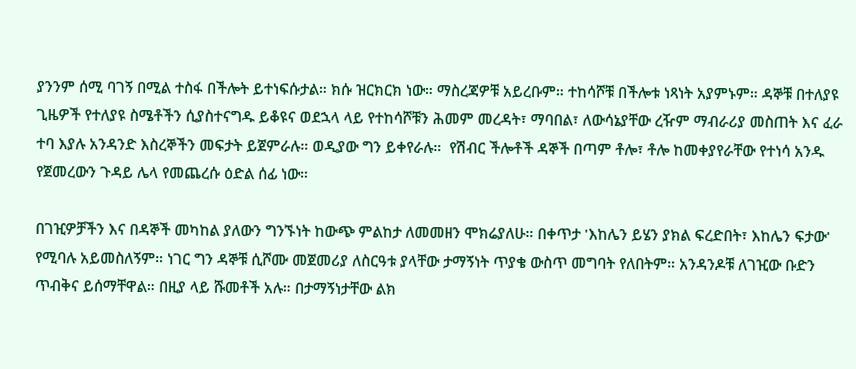ያንንም ሰሚ ባገኝ በሚል ተስፋ በችሎት ይተነፍሱታል። ክሱ ዝርክርክ ነው። ማስረጃዎቹ አይረቡም። ተከሳሾቹ በችሎቱ ነጻነት አያምኑም። ዳኞቹ በተለያዩ ጊዜዎች የተለያዩ ስሜቶችን ሲያስተናግዱ ይቆዩና ወደኋላ ላይ የተከሳሾቹን ሕመም መረዳት፣ ማባበል፣ ለውሳኔያቸው ረዥም ማብራሪያ መስጠት እና ፈራ ተባ እያሉ አንዳንድ እስረኞችን መፍታት ይጀምራሉ። ወዲያው ግን ይቀየራሉ።  የሽብር ችሎቶች ዳኞች በጣም ቶሎ፣ ቶሎ ከመቀያየራቸው የተነሳ አንዱ የጀመረውን ጉዳይ ሌላ የመጨረሱ ዕድል ሰፊ ነው።

በገዢዎቻችን እና በዳኞች መካከል ያለውን ግንኙነት ከውጭ ምልከታ ለመመዘን ሞክሬያለሁ። በቀጥታ 'እከሌን ይሄን ያክል ፍረድበት፣ እከሌን ፍታው' የሚባሉ አይመስለኝም። ነገር ግን ዳኞቹ ሲሾሙ መጀመሪያ ለስርዓቱ ያላቸው ታማኝነት ጥያቄ ውስጥ መግባት የለበትም። አንዳንዶቹ ለገዢው ቡድን ጥብቅና ይሰማቸዋል። በዚያ ላይ ሹመቶች አሉ። በታማኝነታቸው ልክ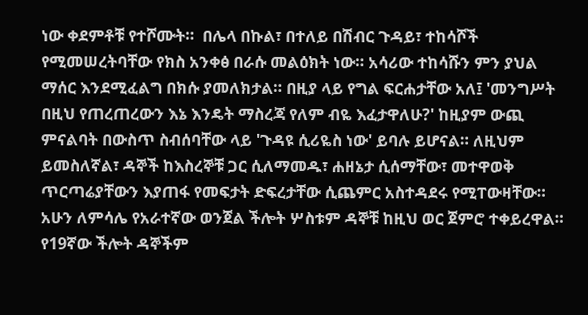ነው ቀደምቶቹ የተሾሙት።  በሌላ በኩል፣ በተለይ በሽብር ጉዳይ፣ ተከሳሾች የሚመሠረትባቸው የክስ አንቀፅ በራሱ መልዕክት ነው። አሳሪው ተከሳሹን ምን ያህል ማሰር እንደሚፈልግ በክሱ ያመለክታል። በዚያ ላይ የግል ፍርሐታቸው አለ፤ 'መንግሥት በዚህ የጠረጠረውን እኔ እንዴት ማስረጃ የለም ብዬ እፈታዋለሁ?' ከዚያም ውጪ ምናልባት በውስጥ ስብሰባቸው ላይ 'ጉዳዩ ሲሪዬስ ነው' ይባሉ ይሆናል። ለዚህም ይመስለኛል፣ ዳኞች ከእስረኞቹ ጋር ሲለማመዱ፣ ሐዘኔታ ሲሰማቸው፣ መተዋወቅ ጥርጣሬያቸውን እያጠፋ የመፍታት ድፍረታቸው ሲጨምር አስተዳደሩ የሚፐውዛቸው። አሁን ለምሳሌ የአራተኛው ወንጀል ችሎት ሦስቱም ዳኞቹ ከዚህ ወር ጀምሮ ተቀይረዋል። የ19ኛው ችሎት ዳኞችም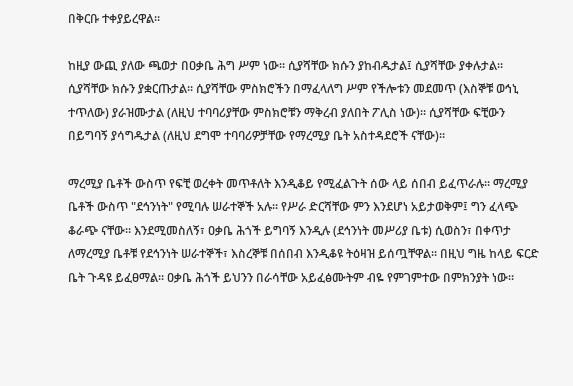በቅርቡ ተቀያይረዋል።

ከዚያ ውጪ ያለው ጫወታ በዐቃቤ ሕግ ሥም ነው። ሲያሻቸው ክሱን ያከብዱታል፤ ሲያሻቸው ያቀሉታል። ሲያሻቸው ክሱን ያቋርጡታል። ሲያሻቸው ምስክሮችን በማፈላለግ ሥም የችሎቱን መደመጥ (እስኞቹ ወኅኒ ተጥለው) ያራዝሙታል (ለዚህ ተባባሪያቸው ምስክሮቹን ማቅረብ ያለበት ፖሊስ ነው)። ሲያሻቸው ፍቺውን በይግባኝ ያሳግዱታል (ለዚህ ደግሞ ተባባሪዎቻቸው የማረሚያ ቤት አስተዳደሮች ናቸው)።

ማረሚያ ቤቶች ውስጥ የፍቺ ወረቀት መጥቶለት እንዲቆይ የሚፈልጉት ሰው ላይ ሰበብ ይፈጥራሉ። ማረሚያ ቤቶች ውስጥ "ደኅንነት" የሚባሉ ሠራተኞች አሉ። የሥራ ድርሻቸው ምን እንደሆነ አይታወቅም፤ ግን ፈላጭ ቆራጭ ናቸው። እንደሚመስለኝ፣ ዐቃቤ ሕጎች ይግባኝ እንዲሉ (ደኅንነት መሥሪያ ቤቱ) ሲወስን፣ በቀጥታ ለማረሚያ ቤቶቹ የደኅንነት ሠራተኞች፣ እስረኞቹ በሰበብ እንዲቆዩ ትዕዛዝ ይሰጧቸዋል። በዚህ ግዜ ከላይ ፍርድ ቤት ጉዳዩ ይፈፀማል። ዐቃቤ ሕጎች ይህንን በራሳቸው አይፈፅሙትም ብዬ የምገምተው በምክንያት ነው።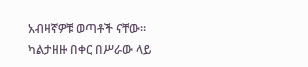አብዛኛዎቹ ወጣቶች ናቸው። ካልታዘዙ በቀር በሥራው ላይ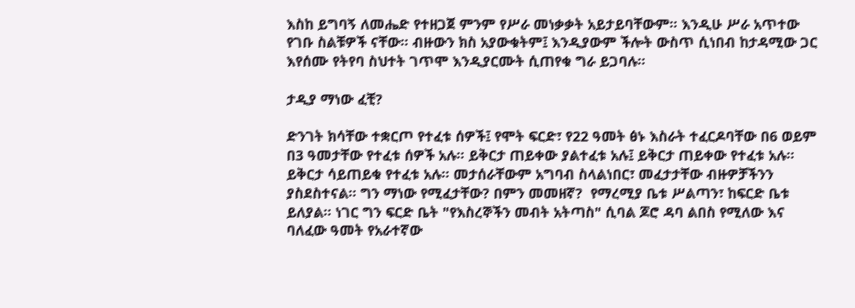እስከ ይግባኝ ለመሔድ የተዘጋጀ ምንም የሥራ መነቃቃት አይታይባቸውም። እንዲሁ ሥራ አጥተው የገቡ ስልቹዎች ናቸው። ብዙውን ክስ አያውቁትም፤ እንዲያውም ችሎት ውስጥ ሲነበብ ከታዳሚው ጋር እየሰሙ የትየባ ስህተት ገጥሞ እንዲያርሙት ሲጠየቁ ግራ ይጋባሉ።

ታዲያ ማነው ፈቺ?

ድንገት ክሳቸው ተቋርጦ የተፈቱ ሰዎች፤ የሞት ፍርድ፣ የ22 ዓመት ፅኑ እስራት ተፈርዶባቸው በ6 ወይም በ3 ዓመታቸው የተፈቱ ሰዎች አሉ። ይቅርታ ጠይቀው ያልተፈቱ አሉ፤ ይቅርታ ጠይቀው የተፈቱ አሉ። ይቅርታ ሳይጠይቁ የተፈቱ አሉ። መታሰራቸውም አግባብ ስላልነበር፣ መፈታታቸው ብዙዎቻችንን ያስደስተናል። ግን ማነው የሚፈታቸው? በምን መመዘኛ?  የማረሚያ ቤቱ ሥልጣን፣ ከፍርድ ቤቱ ይለያል። ነገር ግን ፍርድ ቤት "የእስረኞችን መብት አትጣስ" ሲባል ጆሮ ዳባ ልበስ የሚለው እና ባለፈው ዓመት የአራተኛው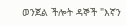ወንጀል ችሎት ዳኞች "እኛን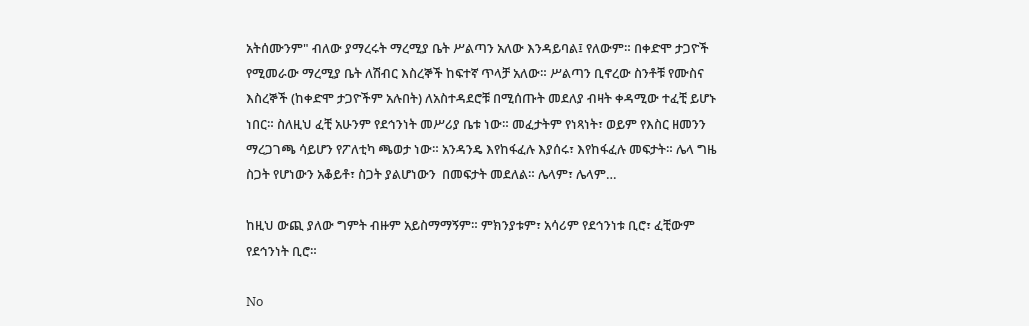አትሰሙንም" ብለው ያማረሩት ማረሚያ ቤት ሥልጣን አለው እንዳይባል፤ የለውም። በቀድሞ ታጋዮች የሚመራው ማረሚያ ቤት ለሽብር እስረኞች ከፍተኛ ጥላቻ አለው። ሥልጣን ቢኖረው ስንቶቹ የሙስና እስረኞች (ከቀድሞ ታጋዮችም አሉበት) ለአስተዳደሮቹ በሚሰጡት መደለያ ብዛት ቀዳሚው ተፈቺ ይሆኑ ነበር። ስለዚህ ፈቺ አሁንም የደኅንነት መሥሪያ ቤቱ ነው። መፈታትም የነጻነት፣ ወይም የእስር ዘመንን ማረጋገጫ ሳይሆን የፖለቲካ ጫወታ ነው። አንዳንዴ እየከፋፈሉ እያሰሩ፣ እየከፋፈሉ መፍታት። ሌላ ግዜ ስጋት የሆነውን አቆይቶ፣ ስጋት ያልሆነውን  በመፍታት መደለል። ሌላም፣ ሌላም…

ከዚህ ውጪ ያለው ግምት ብዙም አይስማማኝም። ምክንያቱም፣ አሳሪም የደኅንነቱ ቢሮ፣ ፈቺውም የደኅንነት ቢሮ።

No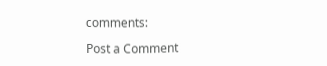comments:

Post a Comment